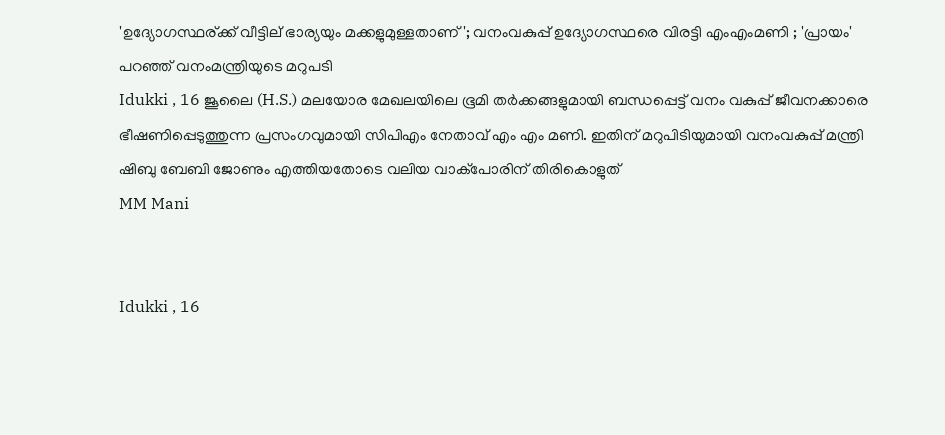'ഉദ്യോഗസ്ഥര്ക്ക് വീട്ടില് ഭാര്യയും മക്കളുമുള്ളതാണ്'; വനംവകുപ്പ് ഉദ്യോഗസ്ഥരെ വിരട്ടി എംഎംമണി ; 'പ്രായം' പറഞ്ഞ് വനംമന്ത്രിയുടെ മറുപടി
Idukki , 16 ജൂലൈ (H.S.) മലയോര മേഖലയിലെ ഭൂമി തര്‍ക്കങ്ങളുമായി ബന്ധപ്പെട്ട് വനം വകുപ്പ് ജീവനക്കാരെ ഭീഷണിപ്പെടുത്തുന്ന പ്രസംഗവുമായി സിപിഎം നേതാവ് എം എം മണി. ഇതിന് മറുപിടിയുമായി വനംവകുപ്പ് മന്ത്രി ഷിബു ബേബി ജോണും എത്തിയതോടെ വലിയ വാക്‌പോരിന് തിരികൊളുത്
MM Mani


Idukki , 16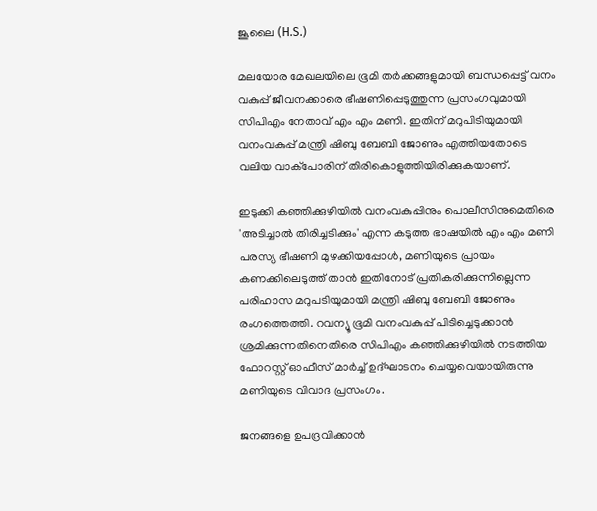ജൂലൈ (H.S.)

മലയോര മേഖലയിലെ ഭൂമി തര്‍ക്കങ്ങളുമായി ബന്ധപ്പെട്ട് വനം വകുപ്പ് ജീവനക്കാരെ ഭീഷണിപ്പെടുത്തുന്ന പ്രസംഗവുമായി സിപിഎം നേതാവ് എം എം മണി. ഇതിന് മറുപിടിയുമായി വനംവകുപ്പ് മന്ത്രി ഷിബു ബേബി ജോണും എത്തിയതോടെ വലിയ വാക്‌പോരിന് തിരികൊളുത്തിയിരിക്കുകയാണ്.

ഇടുക്കി കഞ്ഞിക്കുഴിയില്‍ വനംവകുപ്പിനും പൊലീസിനുമെതിരെ 'അടിച്ചാല്‍ തിരിച്ചടിക്കും' എന്ന കടുത്ത ഭാഷയില്‍ എം എം മണി പരസ്യ ഭീഷണി മുഴക്കിയപ്പോള്‍, മണിയുടെ പ്രായം കണക്കിലെടുത്ത് താന്‍ ഇതിനോട് പ്രതികരിക്കുന്നില്ലെന്ന പരിഹാസ മറുപടിയുമായി മന്ത്രി ഷിബു ബേബി ജോണും രംഗത്തെത്തി. റവന്യൂ ഭൂമി വനംവകുപ്പ് പിടിച്ചെടുക്കാന്‍ ശ്രമിക്കുന്നതിനെതിരെ സിപിഎം കഞ്ഞിക്കുഴിയില്‍ നടത്തിയ ഫോറസ്റ്റ് ഓഫീസ് മാര്‍ച്ച് ഉദ്ഘാടനം ചെയ്യവെയായിരുന്നു മണിയുടെ വിവാദ പ്രസംഗം.

ജനങ്ങളെ ഉപദ്രവിക്കാന്‍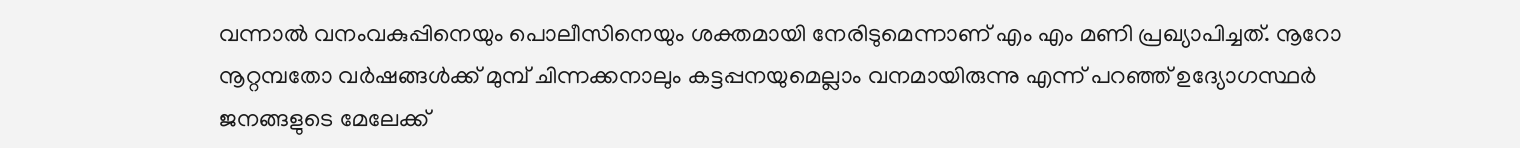വന്നാല്‍ വനംവകുപ്പിനെയും പൊലീസിനെയും ശക്തമായി നേരിടുമെന്നാണ് എം എം മണി പ്രഖ്യാപിച്ചത്. നൂറോ നൂറ്റമ്പതോ വര്‍ഷങ്ങള്‍ക്ക് മുമ്പ് ചിന്നക്കനാലും കട്ടപ്പനയുമെല്ലാം വനമായിരുന്നു എന്ന് പറഞ്ഞ് ഉദ്യോഗസ്ഥര്‍ ജനങ്ങളുടെ മേലേക്ക്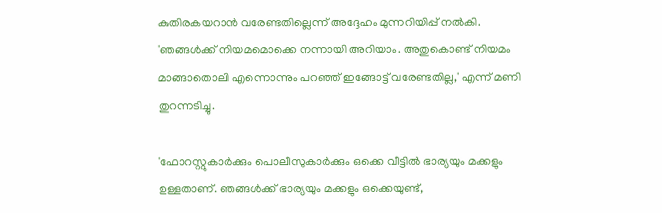കുതിരകയറാന്‍ വരേണ്ടതില്ലെന്ന് അദ്ദേഹം മുന്നറിയിപ്പ് നല്‍കി. 'ഞങ്ങള്‍ക്ക് നിയമമൊക്കെ നന്നായി അറിയാം. അതുകൊണ്ട് നിയമം മാങ്ങാതൊലി എന്നൊന്നും പറഞ്ഞ് ഇങ്ങോട്ട് വരേണ്ടതില്ല,' എന്ന് മണി തുറന്നടിച്ചു.

'ഫോറസ്റ്റുകാര്‍ക്കും പൊലീസുകാര്‍ക്കും ഒക്കെ വീട്ടില്‍ ഭാര്യയും മക്കളും ഉള്ളതാണ്. ഞങ്ങള്‍ക്ക് ഭാര്യയും മക്കളും ഒക്കെയുണ്ട്,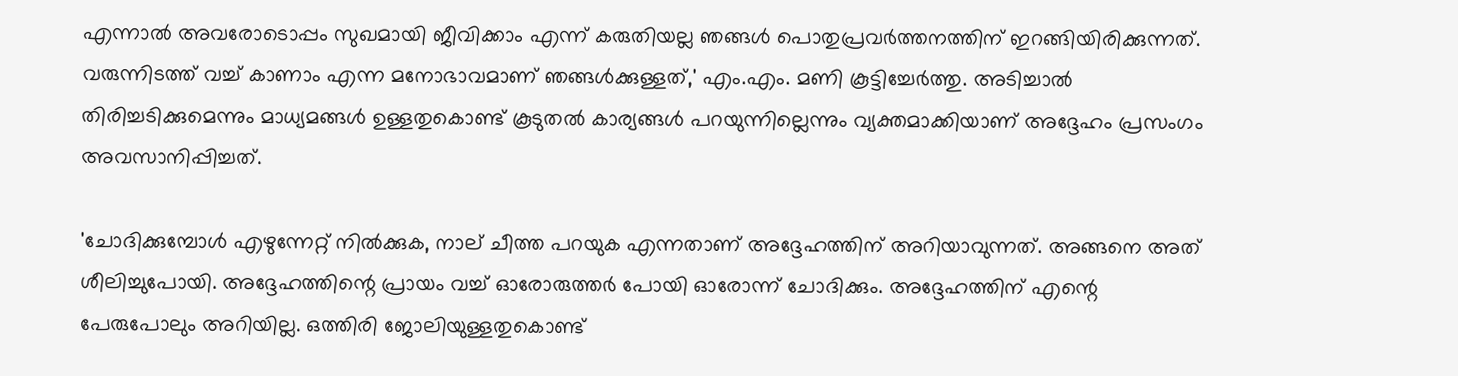എന്നാല്‍ അവരോടൊപ്പം സുഖമായി ജീവിക്കാം എന്ന് കരുതിയല്ല ഞങ്ങള്‍ പൊതുപ്രവര്‍ത്തനത്തിന് ഇറങ്ങിയിരിക്കുന്നത്. വരുന്നിടത്ത് വച്ച് കാണാം എന്ന മനോഭാവമാണ് ഞങ്ങള്‍ക്കുള്ളത്,' എം.എം. മണി കൂട്ടിച്ചേര്‍ത്തു. അടിച്ചാല്‍ തിരിച്ചടിക്കുമെന്നും മാധ്യമങ്ങള്‍ ഉള്ളതുകൊണ്ട് കൂടുതല്‍ കാര്യങ്ങള്‍ പറയുന്നില്ലെന്നും വ്യക്തമാക്കിയാണ് അദ്ദേഹം പ്രസംഗം അവസാനിപ്പിച്ചത്.

'ചോദിക്കുമ്പോള്‍ എഴുന്നേറ്റ് നില്‍ക്കുക, നാല് ചീത്ത പറയുക എന്നതാണ് അദ്ദേഹത്തിന് അറിയാവുന്നത്. അങ്ങനെ അത് ശീലിച്ചുപോയി. അദ്ദേഹത്തിന്റെ പ്രായം വച്ച് ഓരോരുത്തര്‍ പോയി ഓരോന്ന് ചോദിക്കും. അദ്ദേഹത്തിന് എന്റെ പേരുപോലും അറിയില്ല. ഒത്തിരി ജോലിയുള്ളതുകൊണ്ട്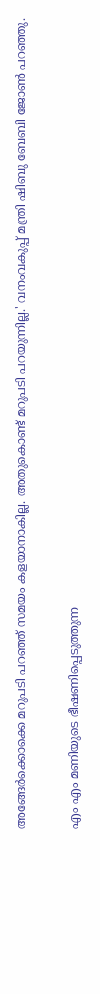അങ്ങേര്‍ക്കൊക്കെ മറുപടി പറഞ്ഞ് സമയം കളയാനാകില്ല. അതുകൊണ്ട് മറുപടി പറയുന്നില്ല.' വനംവകുപ്പ് മന്ത്രി ഷിബു ബേബി ജോണ്‍ പറഞ്ഞു.

എം എം മണിയുടെ ഭീഷണിപ്പെടുത്തുന്ന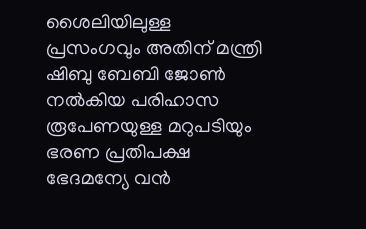ശൈലിയിലുള്ള പ്രസംഗവും അതിന് മന്ത്രി ഷിബു ബേബി ജോണ്‍ നല്‍കിയ പരിഹാസ രൂപേണയുള്ള മറുപടിയും ഭരണ പ്രതിപക്ഷ ഭേദമന്യേ വന്‍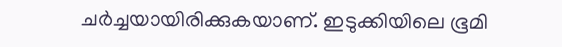ചര്‍ച്ചയായിരിക്കുകയാണ്. ഇടുക്കിയിലെ ഭൂമി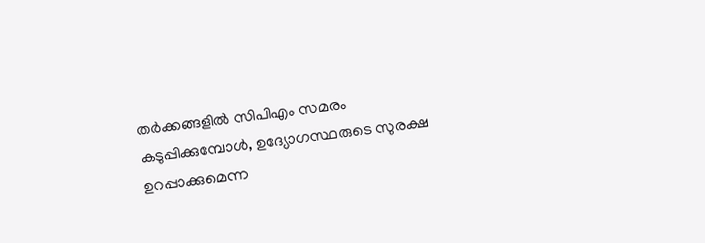തര്‍ക്കങ്ങളില്‍ സിപിഎം സമരം കടുപ്പിക്കുമ്പോള്‍, ഉദ്യോഗസ്ഥരുടെ സുരക്ഷ ഉറപ്പാക്കുമെന്ന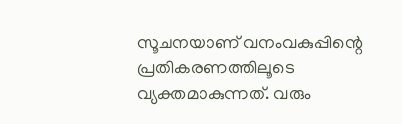സൂചനയാണ് വനംവകുപ്പിന്റെ പ്രതികരണത്തിലൂടെ വ്യക്തമാകുന്നത്. വരും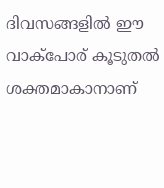ദിവസങ്ങളില്‍ ഈ വാക്‌പോര് കൂടുതല്‍ ശക്തമാകാനാണ്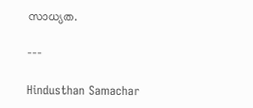സാധ്യത.

---

Hindusthan Samachar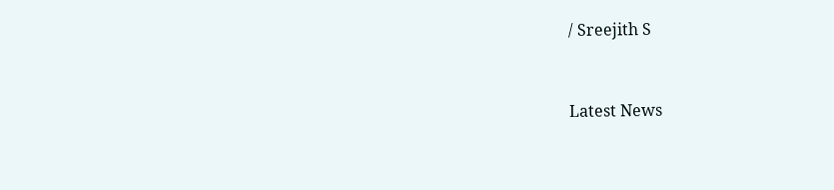/ Sreejith S


Latest News